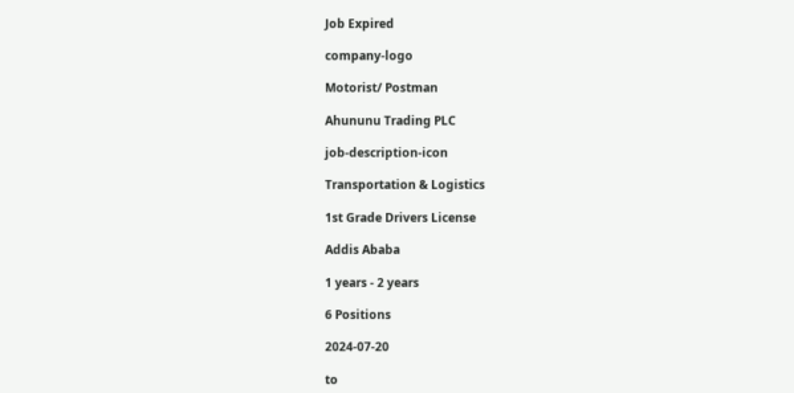Job Expired

company-logo

Motorist/ Postman

Ahununu Trading PLC

job-description-icon

Transportation & Logistics

1st Grade Drivers License

Addis Ababa

1 years - 2 years

6 Positions

2024-07-20

to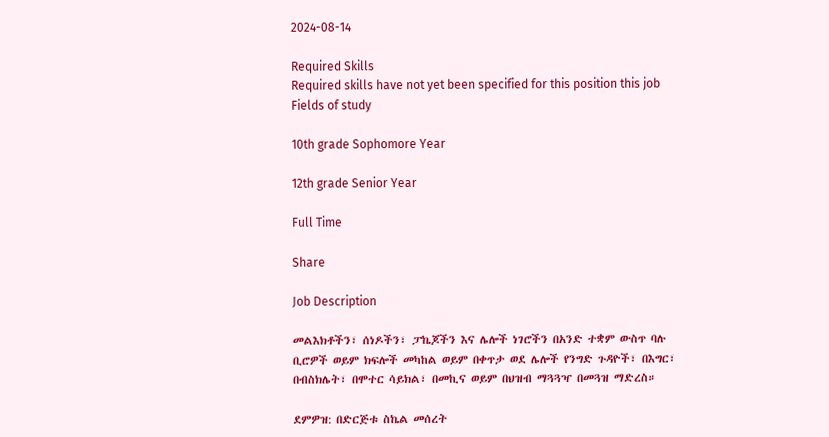2024-08-14

Required Skills
Required skills have not yet been specified for this position this job
Fields of study

10th grade Sophomore Year

12th grade Senior Year

Full Time

Share

Job Description

መልእክቶችን፣ ሰነዶችን፣ ፓኬጆችን እና ሌሎች ነገሮችን በአንድ ተቋም ውስጥ ባሉ ቢሮዎች ወይም ክፍሎች መካከል ወይም በቀጥታ ወደ ሌሎች የንግድ ጉዳዮች፣ በእግር፣ በብስክሌት፣ በሞተር ሳይክል፣ በመኪና ወይም በህዝብ ማጓጓዣ በመጓዝ ማድረስ።

ደምዎዝ: በድርጅቱ ስኬል መሰረት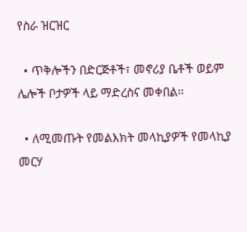የስራ ዝርዝር

  • ጥቅሎችን በድርጅቶች፣ መኖሪያ ቤቶች ወይም ሌሎች ቦታዎች ላይ ማድረስና መቀበል፡፡

  • ለሚመጡት የመልእክት መላኪያዎች የመላኪያ መርሃ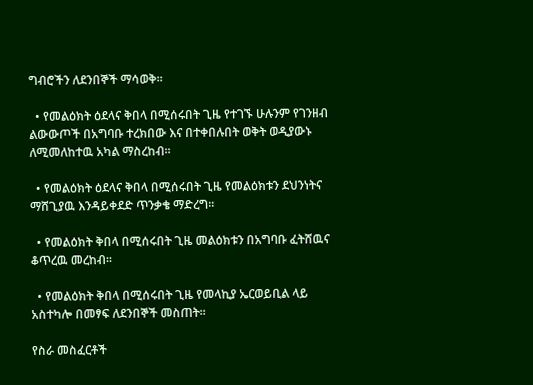ግብሮችን ለደንበኞች ማሳወቅ።

  • የመልዕክት ዕደላና ቅበላ በሚሰሩበት ጊዜ የተገኙ ሁሉንም የገንዘብ ልውውጦች በአግባቡ ተረክበው እና በተቀበሉበት ወቅት ወዲያውኑ ለሚመለከተዉ አካል ማስረከብ፡፡

  • የመልዕክት ዕደላና ቅበላ በሚሰሩበት ጊዜ የመልዕክቱን ደህንነትና ማሸጊያዉ እንዳይቀደድ ጥንቃቄ ማድረግ፡፡

  • የመልዕክት ቅበላ በሚሰሩበት ጊዜ መልዕክቱን በአግባቡ ፈትሸዉና ቆጥረዉ መረከብ፡፡

  • የመልዕክት ቅበላ በሚሰሩበት ጊዜ የመላኪያ ኤርወይቢል ላይ አስተካሎ በመፃፍ ለደንበኞች መስጠት፡፡

የስራ መስፈርቶች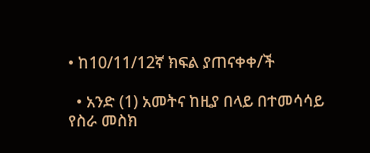• ከ10/11/12ኛ ክፍል ያጠናቀቀ/ች

  • አንድ (1) አመትና ከዚያ በላይ በተመሳሳይ የስራ መስክ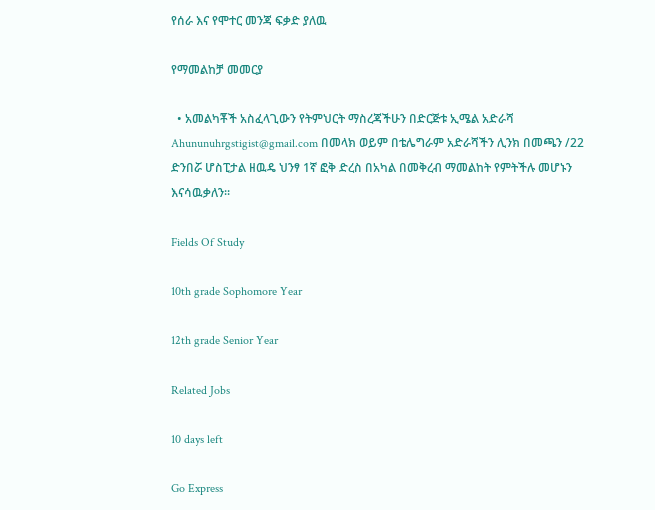የሰራ እና የሞተር መንጃ ፍቃድ ያለዉ

የማመልከቻ መመርያ

  • አመልካቾች አስፈላጊውን የትምህርት ማስረጃችሁን በድርጅቱ ኢሜል አድራሻ Ahununuhrgstigist@gmail.com በመላክ ወይም በቴሌግራም አድራሻችን ሊንክ በመጫን /22 ድንበሯ ሆስፒታል ዘዉዴ ህንፃ 1ኛ ፎቅ ድረስ በአካል በመቅረብ ማመልከት የምትችሉ መሆኑን እናሳዉቃለን፡፡

Fields Of Study

10th grade Sophomore Year

12th grade Senior Year

Related Jobs

10 days left

Go Express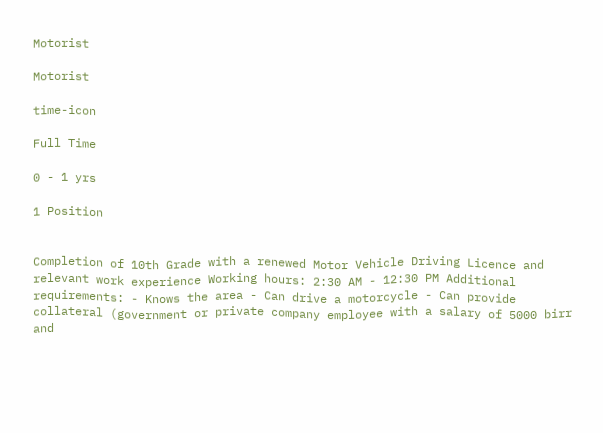Motorist

Motorist

time-icon

Full Time

0 - 1 yrs

1 Position


Completion of 10th Grade with a renewed Motor Vehicle Driving Licence and relevant work experience Working hours: 2:30 AM - 12:30 PM Additional requirements: - Knows the area - Can drive a motorcycle - Can provide collateral (government or private company employee with a salary of 5000 birr and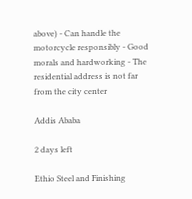above) - Can handle the motorcycle responsibly - Good morals and hardworking - The residential address is not far from the city center

Addis Ababa

2 days left

Ethio Steel and Finishing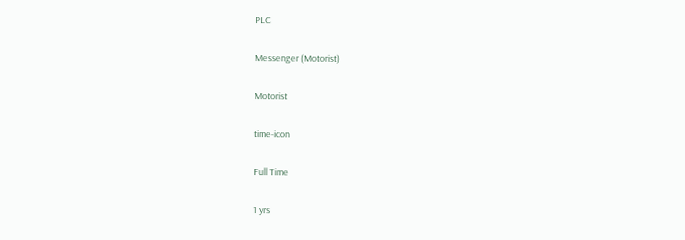PLC

Messenger (Motorist)

Motorist

time-icon

Full Time

1 yrs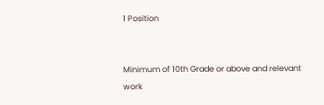1 Position


Minimum of 10th Grade or above and relevant work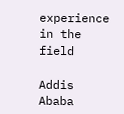experience in the field

Addis Ababa